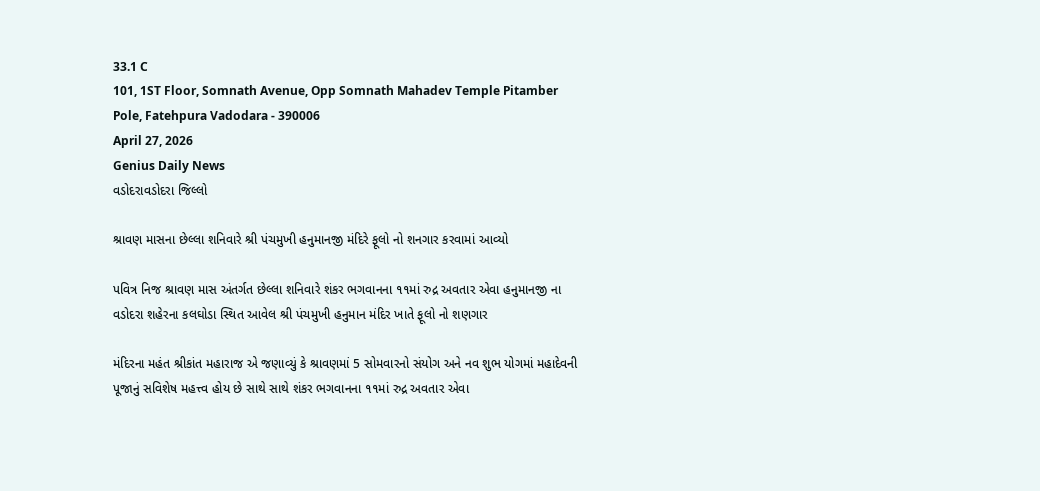33.1 C
101, 1ST Floor, Somnath Avenue, Opp Somnath Mahadev Temple Pitamber Pole, Fatehpura Vadodara - 390006
April 27, 2026
Genius Daily News
વડોદરાવડોદરા જિલ્લો

શ્રાવણ માસના છેલ્લા શનિવારે શ્રી પંચમુખી હનુમાનજી મંદિરે ફૂલો નો શનગાર કરવામાં આવ્યો

પવિત્ર નિજ શ્રાવણ માસ અંતર્ગત છેલ્લા શનિવારે શંકર ભગવાનના ૧૧માં રુદ્ર અવતાર એવા હનુમાનજી ના વડોદરા શહેરના કલઘોડા સ્થિત આવેલ શ્રી પંચમુખી હનુમાન મંદિર ખાતે ફૂલો નો શણગાર

મંદિરના મહંત શ્રીકાંત મહારાજ એ જણાવ્યું કે શ્રાવણમાં 5 સોમવારનો સંયોગ અને નવ શુભ યોગમાં મહાદેવની પૂજાનું સવિશેષ મહત્ત્વ હોય છે સાથે સાથે શંકર ભગવાનના ૧૧માં રુદ્ર અવતાર એવા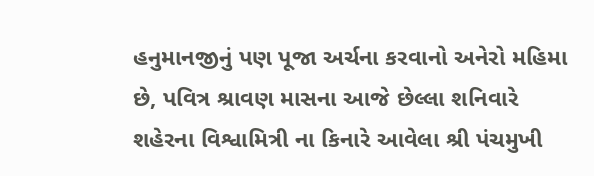હનુમાનજીનું પણ પૂજા અર્ચના કરવાનો અનેરો મહિમા છે, પવિત્ર શ્રાવણ માસના આજે છેલ્લા શનિવારે શહેરના વિશ્વામિત્રી ના કિનારે આવેલા શ્રી પંચમુખી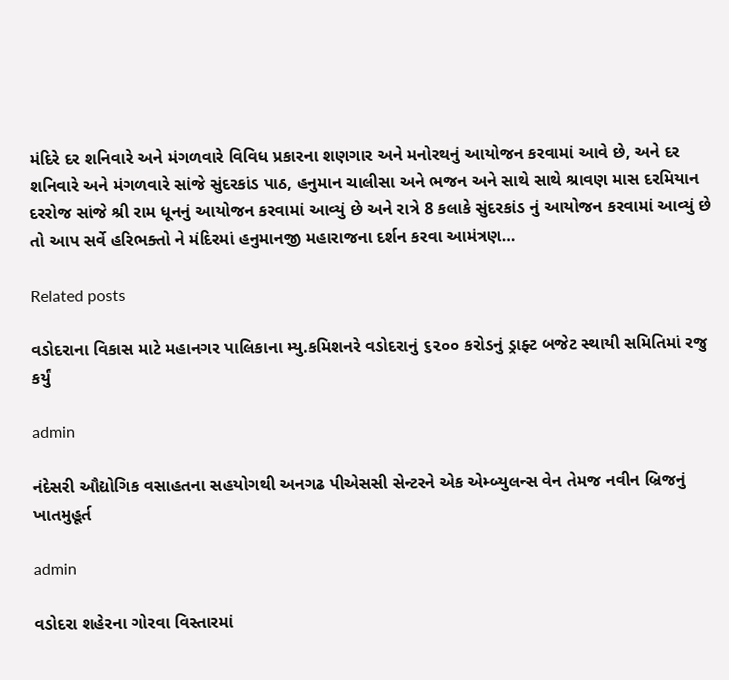મંદિરે દર શનિવારે અને મંગળવારે વિવિધ પ્રકારના શણગાર અને મનોરથનું આયોજન કરવામાં આવે છે, અને દર શનિવારે અને મંગળવારે સાંજે સુંદરકાંડ પાઠ, હનુમાન ચાલીસા અને ભજન અને સાથે સાથે શ્રાવણ માસ દરમિયાન દરરોજ સાંજે શ્રી રામ ધૂનનું આયોજન કરવામાં આવ્યું છે અને રાત્રે 8 કલાકે સુંદરકાંડ નું આયોજન કરવામાં આવ્યું છે
તો આપ સર્વે હરિભક્તો ને મંદિરમાં હનુમાનજી મહારાજના દર્શન કરવા આમંત્રણ…

Related posts

વડોદરાના વિકાસ માટે મહાનગર પાલિકાના મ્યુ.કમિશનરે વડોદરાનું ૬૨૦૦ કરોડનું ડ્રાફ્ટ બજેટ સ્થાયી સમિતિમાં રજુ કર્યું

admin

નંદેસરી ઔદ્યોગિક વસાહતના સહયોગથી અનગઢ પીએસસી સેન્ટરને એક એમ્બ્યુલન્સ વેન તેમજ નવીન બ્રિજનું ખાતમુહૂર્ત

admin

વડોદરા શહેરના ગોરવા વિસ્તારમાં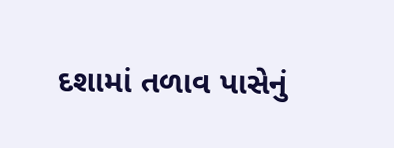દશામાં તળાવ પાસેનું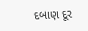દબાણ દૂર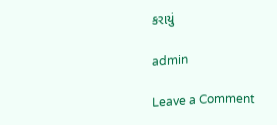કરાયું

admin

Leave a Comment